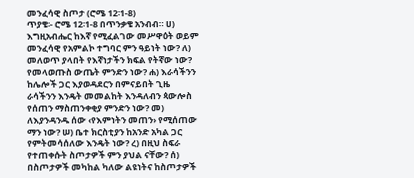መንፈሳዊ ስጦታ (ሮሜ 12፡1-8)
ጥያቄ፡- ሮሜ 12፡1-8 በጥንቃቄ አንብብ። ሀ) እግዚአብሔር ከእኛ የሚፈልገው መሥዋዕት ወይም መንፈሳዊ የአምልኮ ተግባር ምን ዓይነት ነው? ለ) መለወጥ ያላበት የእኛነታችን ክፍል የትኛው ነው? የመላወጡስ ውጤት ምንድን ነው? ሐ) እራሳችንን ከሌሎች ጋር እያወዳደርን በምናይበት ጊዜ ራሳችንን እንዴት መመልከት እንዳለብን ጳውሎስ የሰጠን ማስጠንቀቂያ ምንድን ነው? መ) ለእያንዳንዱ ሰው ‹የእምነትን መጠን› የሚሰጠው ማን ነው? ሠ) ቤተ ክርስቲያን ከአንድ አካል ጋር የምትመሳሰለው እንዴት ነው? ረ) በዚህ ስፍራ የተጠቀሱት ስጦታዎች ምን ያህል ናቸው? ሰ) በስጦታዎች መካከል ካለው ልዩነትና ከስጦታዎች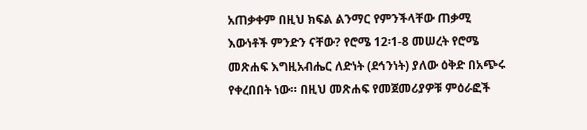አጠቃቀም በዚህ ክፍል ልንማር የምንችላቸው ጠቃሚ እውነቶች ምንድን ናቸው? የሮሜ 12፡1-8 መሠረት የሮሜ መጽሐፍ እግዚአብሔር ለድነት (ደኅንነት) ያለው ዕቅድ በአጭሩ የቀረበበት ነው። በዚህ መጽሐፍ የመጀመሪያዎቹ ምዕራፎች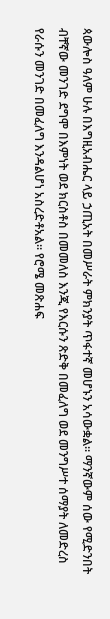ጳውሎስ ዓለም ሁሉ በእግዚአብሔር ላይ ኃጢአት በመሥራት ምክንያት ጥፋተኛ መሆኑን አሳውቋል። ማንኛውም ሰው የሚድንበት ብቸኛው መንገድ ደግሞ በእምነት ወደ ክርስቶስ በመመለስ እንጂ የእርሱን ጽድቅ በመፈለግ ወደ መንግሥተ ሰማያት ለመድረስ የራሱን መንገድ በመፈለግ እንዳልሆነ አስረድቶአል። የሮሜ መጽሐፍ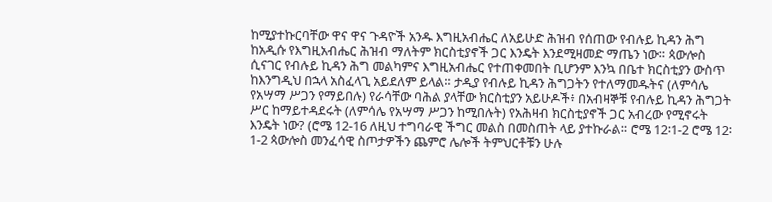ከሚያተኩርባቸው ዋና ዋና ጉዳዮች አንዱ እግዚአብሔር ለአይሁድ ሕዝብ የሰጠው የብሉይ ኪዳን ሕግ ከአዲሱ የእግዚአብሔር ሕዝብ ማለትም ክርስቲያኖች ጋር እንዴት እንደሚዛመድ ማጤን ነው። ጳውሎስ ሲናገር የብሉይ ኪዳን ሕግ መልካምና እግዚአብሔር የተጠቀመበት ቢሆንም እንኳ በቤተ ክርስቲያን ውስጥ ከእንግዲህ በኋላ አስፈላጊ አይደለም ይላል። ታዲያ የብሉይ ኪዳን ሕግጋትን የተለማመዱትና (ለምሳሌ የአሣማ ሥጋን የማይበሉ) የራሳቸው ባሕል ያላቸው ክርስቲያን አይሁዶች፥ በአብዛኞቹ የብሉይ ኪዳን ሕግጋት ሥር ከማይተዳደሩት (ለምሳሌ የአሣማ ሥጋን ከሚበሉት) የአሕዛብ ክርስቲያኖች ጋር አብረው የሚኖሩት እንዴት ነው? (ሮሜ 12-16 ለዚህ ተግባራዊ ችግር መልስ በመስጠት ላይ ያተኩራል። ሮሜ 12፡1-2 ሮሜ 12፡1-2 ጳውሎስ መንፈሳዊ ስጦታዎችን ጨምሮ ሌሎች ትምህርቶቹን ሁሉ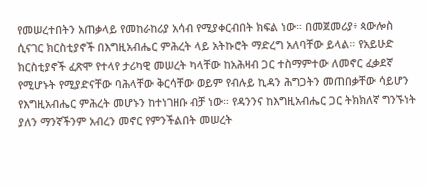የመሠረተበትን አጠቃላይ የመከራከሪያ አሳብ የሚያቀርብበት ክፍል ነው። በመጀመሪያ፥ ጳውሎስ ሲናገር ክርስቲያኖች በእግዚአብሔር ምሕረት ላይ አትኩሮት ማድረግ አለባቸው ይላል። የአይሁድ ክርስቲያኖች ፈጽሞ የተላየ ታሪካዊ መሠረት ካላቸው ከአሕዛብ ጋር ተስማምተው ለመኖር ፈቃደኛ የሚሆኑት የሚያድናቸው ባሕላቸው ቅርሳቸው ወይም የብሉይ ኪዳን ሕግጋትን መጠበቃቸው ሳይሆን የእግዚአብሔር ምሕረት መሆኑን ከተነገዘቡ ብቻ ነው። የዳንንና ከእግዚአብሔር ጋር ትክክለኛ ግንኙነት ያለን ማንኛችንም አብረን መኖር የምንችልበት መሠረት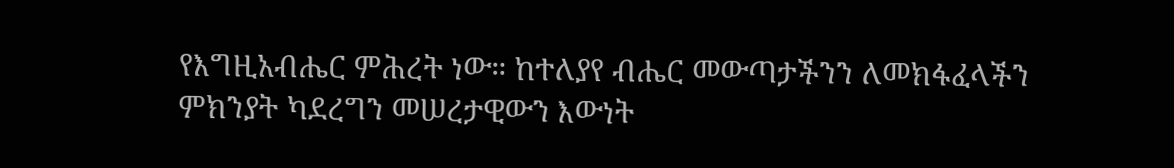የእግዚአብሔር ምሕረት ነው። ከተለያየ ብሔር መውጣታችንን ለመክፋፈላችን ምክንያት ካደረግን መሠረታዊውን እውነት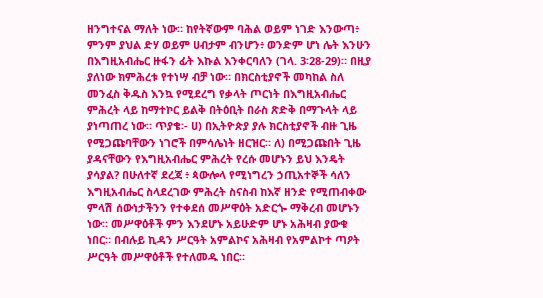ዘንግተናል ማለት ነው። ከየትኛውም ባሕል ወይም ነገድ እንውጣ፥ ምንም ያህል ድሃ ወይም ሀብታም ብንሆን፥ ወንድም ሆነ ሌት እንሁን በእግዚአብሔር ዙፋን ፊት እኩል እንቀርባለን (ገላ. 3፡28-29)። በዚያ ያለነው ክምሕረቱ የተነሣ ብቻ ነው። በክርስቲያኖች መካከል ስለ መንፈስ ቅዱስ እንኳ የሚደረግ የቃላት ጦርነት በእግዚአብሔር ምሕረት ላይ ከማተኮር ይልቅ በትዕቢት በራስ ጽድቅ በማጉላት ላይ ያነጣጠረ ነው። ጥያቄ፡- ሀ) በኢትዮጵያ ያሉ ክርስቲያኖች ብዙ ጊዜ የሚጋጩባቸውን ነገሮች በምሳሌነት ዘርዝር። ለ) በሚጋጩበት ጊዜ ያዳናቸውን የእግዚአብሔር ምሕረት የረሱ መሆኑን ይህ እንዴት ያሳያል? በሁለተኛ ደረጃ ፥ ጳውሎላ የሚነግረን ኃጢአተኞች ሳለን እግዚአብሔር ስላደረገው ምሕረት ስናስብ ከእኛ ዘንድ የሚጠብቀው ምላሽ ሰውነታችንን የተቀደሰ መሥዋዕት አድርጐ ማቅረብ መሆኑን ነው። መሥዋዕቶች ምን እንደሆኑ አይሁድም ሆኑ አሕዛብ ያውቁ ነበር። በብሉይ ኪዳን ሥርዓት አምልኮና አሕዛብ የአምልኮተ ጣዖት ሥርዓት መሥዋዕቶች የተለመዱ ነበር።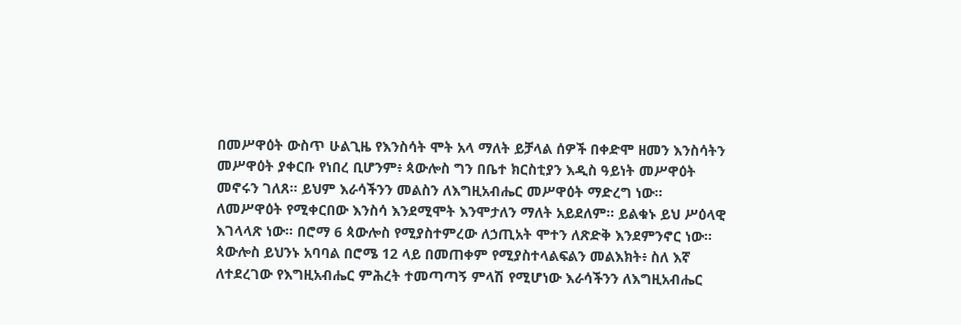በመሥዋዕት ውስጥ ሁልጊዜ የእንስሳት ሞት አላ ማለት ይቻላል ሰዎች በቀድሞ ዘመን እንስሳትን መሥዋዕት ያቀርቡ የነበረ ቢሆንም፥ ጳውሎስ ግን በቤተ ክርስቲያን እዲስ ዓይነት መሥዋዕት መኖሩን ገለጸ። ይህም እራሳችንን መልስን ለእግዚአብሔር መሥዋዕት ማድረግ ነው። ለመሥዋዕት የሚቀርበው እንስሳ እንደሚሞት እንሞታለን ማለት አይደለም። ይልቁኑ ይህ ሥዕላዊ እገላላጽ ነው። በሮማ 6 ጳውሎስ የሚያስተምረው ለኃጢአት ሞተን ለጽድቅ እንደምንኖር ነው። ጳውሎስ ይህንኑ አባባል በሮሜ 12 ላይ በመጠቀም የሚያስተላልፍልን መልእክት፥ ስለ እኛ ለተደረገው የእግዚአብሔር ምሕረት ተመጣጣኝ ምላሽ የሚሆነው እራሳችንን ለእግዚአብሔር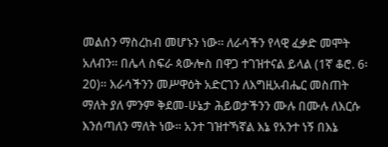መልሰን ማስረከብ መሆኑን ነው። ለራሳችን የላዊ ፈቃድ መሞት አለብን። በሌላ ስፍራ ጳውሎስ በዋጋ ተገዝተናል ይላል (1ኛ ቆሮ. 6፡20)። እራሳችንን መሥዋዕት አድርገን ለእግዚአብሔር መስጠት ማለት ያለ ምንም ቅደመ-ሁኔታ ሕይወታችንን ሙሉ በሙሉ ለእርሱ እንሰጣለን ማለት ነው። አንተ ገዝተኻኛል እኔ የአንተ ነኝ በእኔ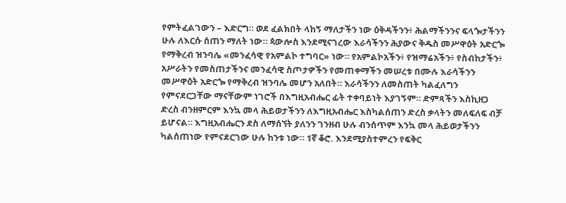የምትፈልገውን – እድርግ። ወደ ፈልክበት ላከኝ ማለታችን ነው ዕቅዳችንን፥ ሕልማችንንና ፍላጐታችንን ሁሉ ለእርሱ ሰጠን ማለት ነው። ጳውሎስ እንደሚናገረው እራሳችንን ሕያውና ቅዱስ መሥዋዕት አድርጐ የማቅረብ ዝንባሌ «መንፈሳዊ የአምልኮ ተግባር» ነው። የአምልኮአችን፥ የዝማሬአችን፥ የስብከታችን፥ አሥራትን የመስጠታችንና መንፈሳዊ ስጦታዎችን የመጠቀማችን መሠረቱ በሙሉ እራሳችንን መሥዋዕት አድርጐ የማቅረብ ዝንባሌ መሆን አለበት። እራሳችንን ለመስጠት ካልፈለግን የምናደርጋቸው ማናቸውም ነገሮች በእግዚአብሔር ፊት ተቀባይነት እያገኝም። ድምጻችን እስኪዘጋ ድረስ ብንዘምርም እንኳ መላ ሕይወታችንን ለእግዚአብሔር እስካልሰጠን ድረስ ቃላትን መለፍለፍ ብቻ ይሆናል። እግዚአብሔርን ደስ ለማሰኘት ያለንን ገንዘብ ሁሉ ብንሰጥም እንኳ መላ ሕይወታችንን ካልሰጠነው የምናደርገው ሁሉ ከንቱ ነው። 1ኛ ቆሮ. እንደሚያስተምረን የፍቅር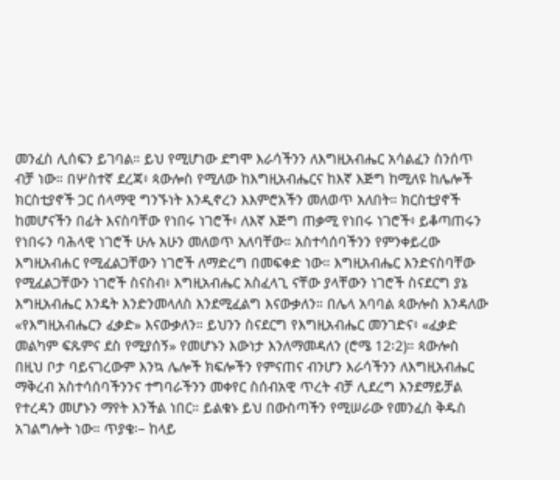መንፈስ ሊሰፍን ይገባል። ይህ የሚሆነው ደግሞ እራሳችንን ለእግዚአብሔር አሳልፈን ስንሰጥ ብቻ ነው። በሦስተኛ ደረጃ፥ ጳውሎስ የሚለው ከእግዚአብሔርና ከእኛ እጅግ ከሚለዩ ከሌሎች ክርስቲያኖች ጋር ሰላማዊ ግንኙነት እንዲኖረን እእምሮአችን መለወጥ አለበት። ክርስቲያኖች ከመሆናችን በፊት እናስባቸው የነበሩ ነገሮች፥ ለእኛ እጅግ ጠቃሚ የነበሩ ነገሮች፥ ይቆጣጠሩን የነበሩን ባሕላዊ ነገሮች ሁሉ አሁን መለወጥ አለባቸው። አስተሳሰባችንን የምንቀይረው እግዚአብሐር የሚፈልጋቸውን ነገሮች ለማድረግ በመፍቀድ ነው። እግዚአብሔር እንድናስባቸው የሚፈልጋቸውን ነገሮች ስናስብ፥ እግዚአብሔር አስፈላጊ ናቸው ያላቸውን ነገሮች ስናደርግ ያኔ እግዚአብሔር እንዴት እንድንመላለስ እንደሚፈልግ እናውቃለን። በሌላ አባባል ጳውሎስ እንዳለው «የእግዚአብሔርን ፈቃድ» እናውቃለን። ይህንን ስናደርግ የእግዚአብሔር መንገድና፥ «ፈቃድ መልካም ፍጹምና ደስ የሚያሰኝ» የመሆኑን እውነታ እንለማመዳለን (ሮሜ 12፡2)። ጳውሎስ በዚህ ቦታ ባይናገረውም እንኳ ሌሎች ክፍሎችን የምናጠና ብንሆን እራሳችንን ለእግዚአብሔር ማቅረብ አስተሳሰባችንንና ተግባራችንን መቀየር ስሰብአዊ ጥረት ብቻ ሊደረግ እንደማይቻል የተረዳን መሆኑን ማየት እንችል ነበር። ይልቁኑ ይህ በውስጣችን የሚሠራው የመንፈስ ቅዱስ አገልግሎት ነው። ጥያቄ፡– ከላይ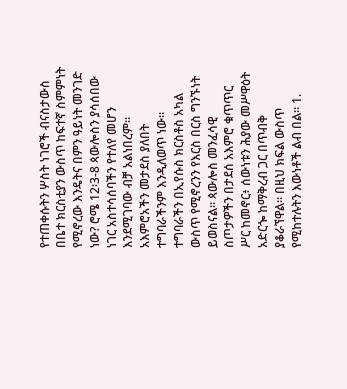የተጠቀሱትን ሦስት ነገሮች ብናስታውስ በቤተ ክርስቲያን ውስጥ ከፍተኛ ስምምነት የሚኖረው እንዴትና በምን ዓይነት መንገድ ነው? ሮሜ 12፡3-8 ጳውሎስን ያሳሰበው ነገር አስተሳሰባችን የተለየ መሆን እንደሚገባው ብቻ አልነበረም። አእምሮአችን መታደስ ያለበት ተግባራችንም እንዲለወጥ ነው። ተግባራችን በኢየሱስ ክርስቶስ አካል ውስጥ የሚኖረንን የእርስ በርስ ግንኙነት ይወስናል። ጳውሎስ መንፈሳዊ ስጦታዎችን በታደሰ አእምሮ ቁጥጥር ሥር ከመኖር፥ ሰውነቱን ሕያው መሥዋዕት አድርጐ ከማቅረብ ጋር በጥብቅ ያቆራኘዋል። በዚህ ክፍል ውስጥ የሚከተሉትን እውነቶች ልብ በል። 1.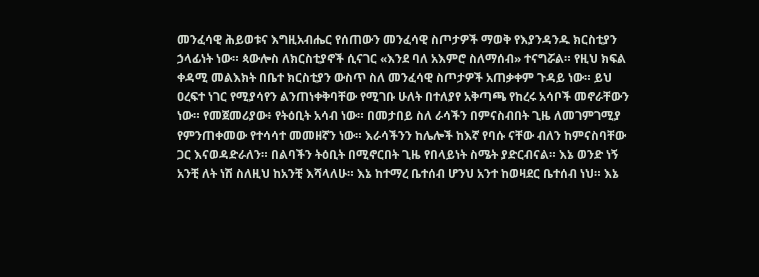መንፈሳዊ ሕይወቱና እግዚአብሔር የሰጠውን መንፈሳዊ ስጦታዎች ማወቅ የእያንዳንዱ ክርስቲያን ኃላፊነት ነው። ጳውሎስ ለክርስቲያኖች ሲናገር «እንደ ባለ አእምሮ ስለማሰብ» ተናግሯል። የዚህ ክፍል ቀዳሚ መልእክት በቤተ ክርስቲያን ውስጥ ስለ መንፈሳዊ ስጦታዎች አጠቃቀም ጉዳይ ነው። ይህ ዐረፍተ ነገር የሚያሳየን ልንጠነቀቅባቸው የሚገቡ ሁለት በተለያየ አቅጣጫ የከረሩ አሳቦች መኖራቸውን ነው። የመጀመሪያው፥ የትዕቢት አሳብ ነው። በመታበይ ስለ ራሳችን በምናስብበት ጊዜ ለመገምገሚያ የምንጠቀመው የተሳሳተ መመዘኛን ነው። እራሳችንን ከሌሎች ከእኛ የባሱ ናቸው ብለን ከምናስባቸው ጋር እናወዳድራለን። በልባችን ትዕቢት በሚኖርበት ጊዜ የበላይነት ስሜት ያድርብናል። እኔ ወንድ ነኝ አንቺ ለት ነሽ ስለዚህ ከአንቺ እሻላለሁ። እኔ ከተማረ ቤተሰብ ሆንህ አንተ ከወዛደር ቤተሰብ ነህ። እኔ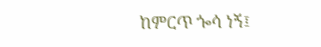ከምርጥ ጐሳ ነኝ፤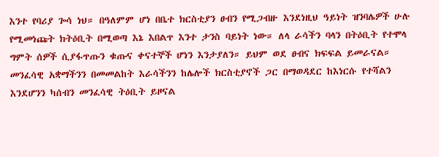እንተ የባሪያ ጐሳ ነህ። በዓለምም ሆነ በቤተ ክርስቲያን ፀብን የሚጋብዙ እንደነዚህ ዓይነት ዝንባሌዎች ሁሉ የሚመነጩት ክትዕቢት በሚወጣ እኔ እበልጥ እንተ ታንስ ባይነት ነው። ለላ ራሳችን ባላን በትዕቢት የተሞላ ግምት ሰዎች ሲያፋጥጡን ቁጡና ቀናተኞች ሆነን እንታያለን። ይህም ወደ ፀብና ክፍፍል ይመራናል። መንፈሳዊ አቋማችንን በመመልከት እራሳችንን ከሌሎች ክርስቲያኖች ጋር በማወዳደር ከእነርሱ የተሻልን እንደሆንን ካሰብን መንፈሳዊ ትዕቢት ይዞናል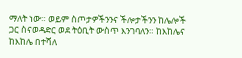ማለት ነው። ወይም ስጦታዎችንንና ችሎታችንን ከሌሎች ጋር ስናወዳድር ወደ ትዕቢት ውስጥ እንገባለን። ከእከሌና ከእከሌ በተሻለ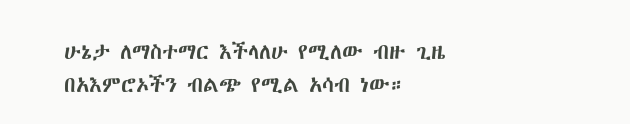ሁኔታ ለማስተማር እችላለሁ የሚለው ብዙ ጊዜ በአእምሮኦችን ብልጭ የሚል አሳብ ነው።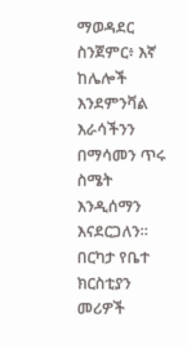ማወዳደር ስንጀምር፥ እኛ ከሌሎች እንደምንቫል እራሳችንን በማሳመን ጥሩ ስሜት እንዲሰማን እናደርጋለን። በርካታ የቤተ ክርስቲያን መሪዎች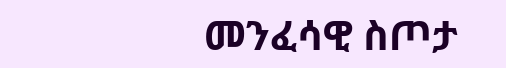መንፈሳዊ ስጦታ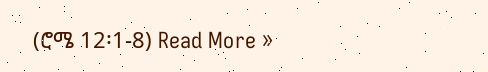(ሮሜ 12፡1-8) Read More »